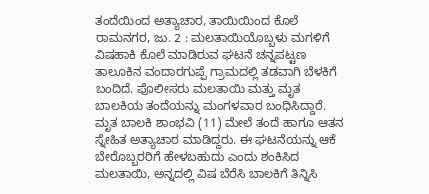ತಂದೆಯಿಂದ ಅತ್ಯಾಚಾರ, ತಾಯಿಯಿಂದ ಕೊಲೆ
ರಾಮನಗರ, ಜು. 2 : ಮಲತಾಯಿಯೊಬ್ಬಳು ಮಗಳಿಗೆ ವಿಷಹಾಕಿ ಕೊಲೆ ಮಾಡಿರುವ ಘಟನೆ ಚನ್ನಪಟ್ಟಣ ತಾಲೂಕಿನ ವಂದಾರಗುಪ್ಪೆ ಗ್ರಾಮದಲ್ಲಿ ತಡವಾಗಿ ಬೆಳಕಿಗೆ ಬಂದಿದೆ. ಪೊಲೀಸರು ಮಲತಾಯಿ ಮತ್ತು ಮೃತ ಬಾಲಕಿಯ ತಂದೆಯನ್ನು ಮಂಗಳವಾರ ಬಂಧಿಸಿದ್ದಾರೆ.
ಮೃತ ಬಾಲಕಿ ಶಾಂಭವಿ (11) ಮೇಲೆ ತಂದೆ ಹಾಗೂ ಆತನ ಸ್ನೇಹಿತ ಅತ್ಯಾಚಾರ ಮಾಡಿದ್ದರು. ಈ ಘಟನೆಯನ್ನು ಆಕೆ ಬೇರೊಬ್ಬರರಿಗೆ ಹೇಳಬಹುದು ಎಂದು ಶಂಕಿಸಿದ ಮಲತಾಯಿ, ಅನ್ನದಲ್ಲಿ ವಿಷ ಬೆರೆಸಿ ಬಾಲಕಿಗೆ ತಿನ್ನಿಸಿ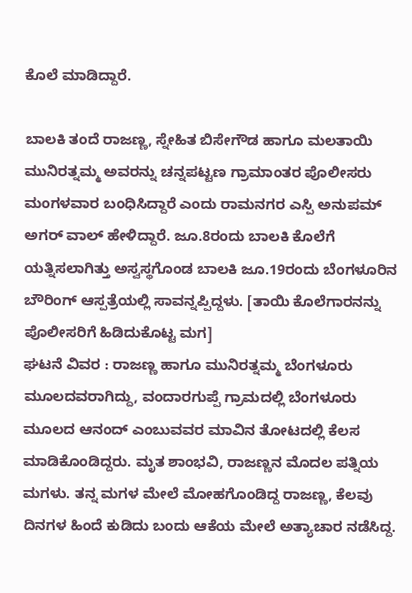ಕೊಲೆ ಮಾಡಿದ್ದಾರೆ.

ಬಾಲಕಿ ತಂದೆ ರಾಜಣ್ಣ, ಸ್ನೇಹಿತ ಬಿಸೇಗೌಡ ಹಾಗೂ ಮಲತಾಯಿ ಮುನಿರತ್ನಮ್ಮ ಅವರನ್ನು ಚನ್ನಪಟ್ಟಣ ಗ್ರಾಮಾಂತರ ಪೊಲೀಸರು ಮಂಗಳವಾರ ಬಂಧಿಸಿದ್ದಾರೆ ಎಂದು ರಾಮನಗರ ಎಸ್ಪಿ ಅನುಪಮ್ ಅಗರ್ ವಾಲ್ ಹೇಳಿದ್ದಾರೆ. ಜೂ.8ರಂದು ಬಾಲಕಿ ಕೊಲೆಗೆ ಯತ್ನಿಸಲಾಗಿತ್ತು ಅಸ್ವಸ್ಥಗೊಂಡ ಬಾಲಕಿ ಜೂ.19ರಂದು ಬೆಂಗಳೂರಿನ ಬೌರಿಂಗ್ ಆಸ್ಪತ್ರೆಯಲ್ಲಿ ಸಾವನ್ನಪ್ಪಿದ್ದಳು. [ತಾಯಿ ಕೊಲೆಗಾರನನ್ನು ಪೊಲೀಸರಿಗೆ ಹಿಡಿದುಕೊಟ್ಟ ಮಗ]
ಘಟನೆ ವಿವರ : ರಾಜಣ್ಣ ಹಾಗೂ ಮುನಿರತ್ನಮ್ಮ ಬೆಂಗಳೂರು ಮೂಲದವರಾಗಿದ್ದು, ವಂದಾರಗುಪ್ಪೆ ಗ್ರಾಮದಲ್ಲಿ ಬೆಂಗಳೂರು ಮೂಲದ ಆನಂದ್ ಎಂಬುವವರ ಮಾವಿನ ತೋಟದಲ್ಲಿ ಕೆಲಸ ಮಾಡಿಕೊಂಡಿದ್ದರು. ಮೃತ ಶಾಂಭವಿ, ರಾಜಣ್ಣನ ಮೊದಲ ಪತ್ನಿಯ ಮಗಳು. ತನ್ನ ಮಗಳ ಮೇಲೆ ಮೋಹಗೊಂಡಿದ್ದ ರಾಜಣ್ಣ, ಕೆಲವು ದಿನಗಳ ಹಿಂದೆ ಕುಡಿದು ಬಂದು ಆಕೆಯ ಮೇಲೆ ಅತ್ಯಾಚಾರ ನಡೆಸಿದ್ದ.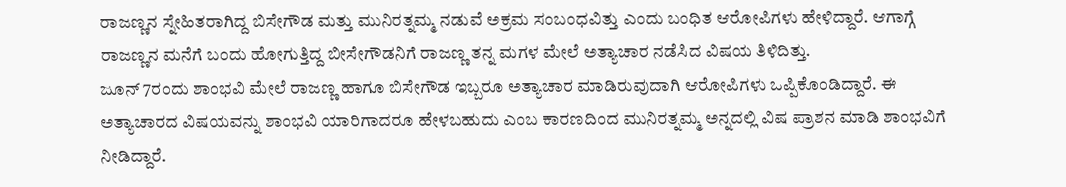ರಾಜಣ್ಣನ ಸ್ನೇಹಿತರಾಗಿದ್ದ ಬಿಸೇಗೌಡ ಮತ್ತು ಮುನಿರತ್ನಮ್ಮ ನಡುವೆ ಅಕ್ರಮ ಸಂಬಂಧವಿತ್ತು ಎಂದು ಬಂಧಿತ ಆರೋಪಿಗಳು ಹೇಳಿದ್ದಾರೆ. ಆಗಾಗ್ಗೆ ರಾಜಣ್ಣನ ಮನೆಗೆ ಬಂದು ಹೋಗುತ್ತಿದ್ದ ಬೀಸೇಗೌಡನಿಗೆ ರಾಜಣ್ಣ ತನ್ನ ಮಗಳ ಮೇಲೆ ಅತ್ಯಾಚಾರ ನಡೆಸಿದ ವಿಷಯ ತಿಳಿದಿತ್ತು.
ಜೂನ್ 7ರಂದು ಶಾಂಭವಿ ಮೇಲೆ ರಾಜಣ್ಣ ಹಾಗೂ ಬಿಸೇಗೌಡ ಇಬ್ಬರೂ ಅತ್ಯಾಚಾರ ಮಾಡಿರುವುದಾಗಿ ಆರೋಪಿಗಳು ಒಪ್ಪಿಕೊಂಡಿದ್ದಾರೆ. ಈ ಅತ್ಯಾಚಾರದ ವಿಷಯವನ್ನು ಶಾಂಭವಿ ಯಾರಿಗಾದರೂ ಹೇಳಬಹುದು ಎಂಬ ಕಾರಣದಿಂದ ಮುನಿರತ್ನಮ್ಮ ಅನ್ನದಲ್ಲಿ ವಿಷ ಪ್ರಾಶನ ಮಾಡಿ ಶಾಂಭವಿಗೆ ನೀಡಿದ್ದಾರೆ.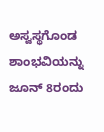ಅಸ್ವಸ್ಥಗೊಂಡ ಶಾಂಭವಿಯನ್ನು ಜೂನ್ 8ರಂದು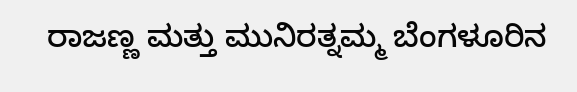ರಾಜಣ್ಣ ಮತ್ತು ಮುನಿರತ್ನಮ್ಮ ಬೆಂಗಳೂರಿನ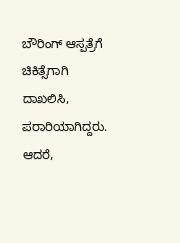ಬೌರಿಂಗ್ ಆಸ್ಪತ್ರೆಗೆ ಚಿಕಿತ್ಸೆಗಾಗಿ ದಾಖಲಿಸಿ, ಪರಾರಿಯಾಗಿದ್ದರು. ಆದರೆ,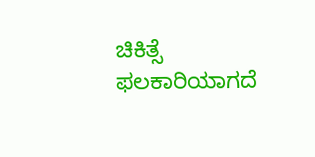ಚಿಕಿತ್ಸೆ ಫಲಕಾರಿಯಾಗದೆ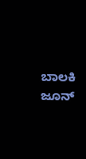ಬಾಲಕಿ ಜೂನ್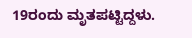19ರಂದು ಮೃತಪಟ್ಟಿದ್ದಳು.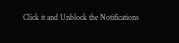Click it and Unblock the Notifications